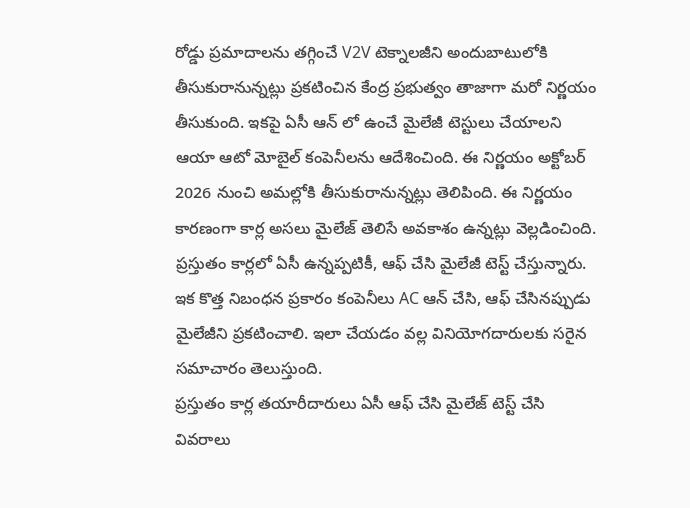రోడ్డు ప్రమాదాలను తగ్గించే V2V టెక్నాలజీని అందుబాటులోకి తీసుకురానున్నట్లు ప్రకటించిన కేంద్ర ప్రభుత్వం తాజాగా మరో నిర్ణయం తీసుకుంది. ఇకపై ఏసీ ఆన్ లో ఉంచే మైలేజీ టెస్టులు చేయాలని ఆయా ఆటో మోబైల్ కంపెనీలను ఆదేశించింది. ఈ నిర్ణయం అక్టోబర్ 2026 నుంచి అమల్లోకి తీసుకురానున్నట్లు తెలిపింది. ఈ నిర్ణయం కారణంగా కార్ల అసలు మైలేజ్ తెలిసే అవకాశం ఉన్నట్లు వెల్లడించింది. ప్రస్తుతం కార్లలో ఏసీ ఉన్నప్పటికీ, ఆఫ్ చేసి మైలేజీ టెస్ట్ చేస్తున్నారు. ఇక కొత్త నిబంధన ప్రకారం కంపెనీలు AC ఆన్ చేసి, ఆఫ్ చేసినప్పుడు మైలేజీని ప్రకటించాలి. ఇలా చేయడం వల్ల వినియోగదారులకు సరైన సమాచారం తెలుస్తుంది.
ప్రస్తుతం కార్ల తయారీదారులు ఏసీ ఆఫ్ చేసి మైలేజ్ టెస్ట్ చేసి వివరాలు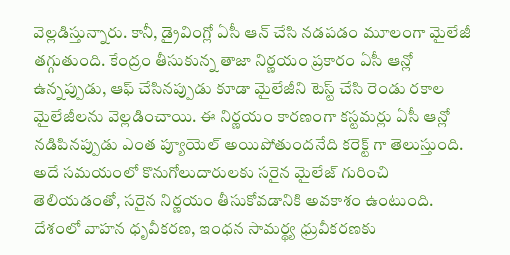వెల్లడిస్తున్నారు. కానీ, డ్రైవింగ్లో ఏసీ ఆన్ చేసి నడపడం మూలంగా మైలేజీ తగ్గుతుంది. కేంద్రం తీసుకున్న తాజా నిర్ణయం ప్రకారం ఏసీ ఆన్లో ఉన్నప్పుడు, ఆఫ్ చేసినప్పుడు కూడా మైలేజీని టెస్ట్ చేసి రెండు రకాల మైలేజీలను వెల్లడించాయి. ఈ నిర్ణయం కారణంగా కస్టమర్లు ఏసీ ఆన్లో నడిపినప్పుడు ఎంత ప్యూయెల్ అయిపోతుందనేది కరెక్ట్ గా తెలుస్తుంది. అదే సమయంలో కొనుగోలుదారులకు సరైన మైలేజ్ గురించి తెలియడంతో, సరైన నిర్ణయం తీసుకోవడానికి అవకాశం ఉంటుంది.
దేశంలో వాహన ధృవీకరణ, ఇంధన సామర్థ్య ధ్రువీకరణకు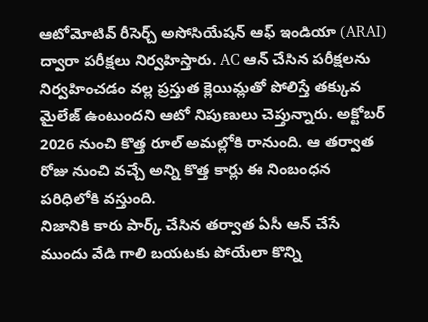ఆటోమోటివ్ రీసెర్చ్ అసోసియేషన్ ఆఫ్ ఇండియా (ARAI) ద్వారా పరీక్షలు నిర్వహిస్తారు. AC ఆన్ చేసిన పరీక్షలను నిర్వహించడం వల్ల ప్రస్తుత క్లెయిమ్లతో పోలిస్తే తక్కువ మైలేజ్ ఉంటుందని ఆటో నిపుణులు చెప్తున్నారు. అక్టోబర్ 2026 నుంచి కొత్త రూల్ అమల్లోకి రానుంది. ఆ తర్వాత రోజు నుంచి వచ్చే అన్ని కొత్త కార్లు ఈ నింబంధన పరిధిలోకి వస్తుంది.
నిజానికి కారు పార్క్ చేసిన తర్వాత ఏసీ ఆన్ చేసే ముందు వేడి గాలి బయటకు పోయేలా కొన్ని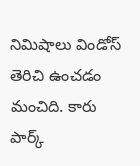నిమిషాలు విండోస్ తెరిచి ఉంచడం మంచిది. కారు పార్క్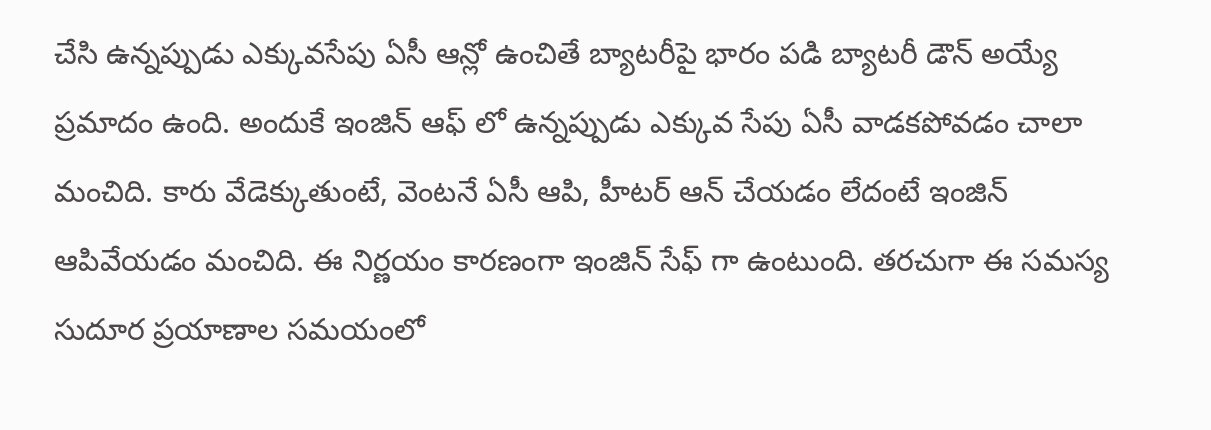చేసి ఉన్నప్పుడు ఎక్కువసేపు ఏసీ ఆన్లో ఉంచితే బ్యాటరీపై భారం పడి బ్యాటరీ డౌన్ అయ్యే ప్రమాదం ఉంది. అందుకే ఇంజిన్ ఆఫ్ లో ఉన్నప్పుడు ఎక్కువ సేపు ఏసీ వాడకపోవడం చాలా మంచిది. కారు వేడెక్కుతుంటే, వెంటనే ఏసీ ఆపి, హీటర్ ఆన్ చేయడం లేదంటే ఇంజిన్ ఆపివేయడం మంచిది. ఈ నిర్ణయం కారణంగా ఇంజిన్ సేఫ్ గా ఉంటుంది. తరచుగా ఈ సమస్య సుదూర ప్రయాణాల సమయంలో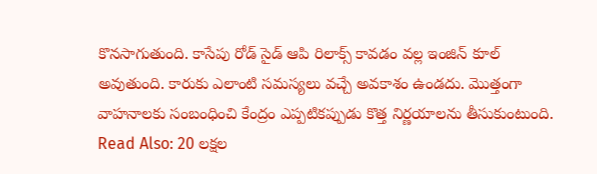కొనసాగుతుంది. కాసేపు రోడ్ సైడ్ ఆపి రిలాక్స్ కావడం వల్ల ఇంజిన్ కూల్ అవుతుంది. కారుకు ఎలాంటి సమస్యలు వచ్చే అవకాశం ఉండదు. మొత్తంగా వాహనాలకు సంబంధించి కేంద్రం ఎప్పటికప్పుడు కొత్త నిర్ణయాలను తీసుకుంటుంది.
Read Also: 20 లక్షల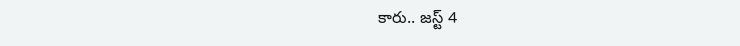కారు.. జస్ట్ 4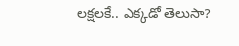లక్షలకే.. ఎక్కడో తెలుసా?